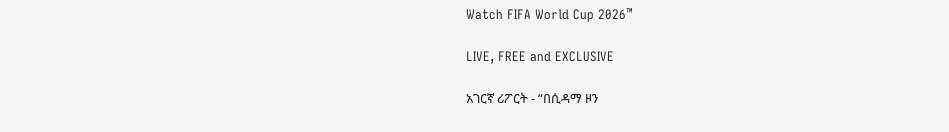Watch FIFA World Cup 2026™

LIVE, FREE and EXCLUSIVE

አገርኛ ሪፖርት - “በሲዳማ ዞን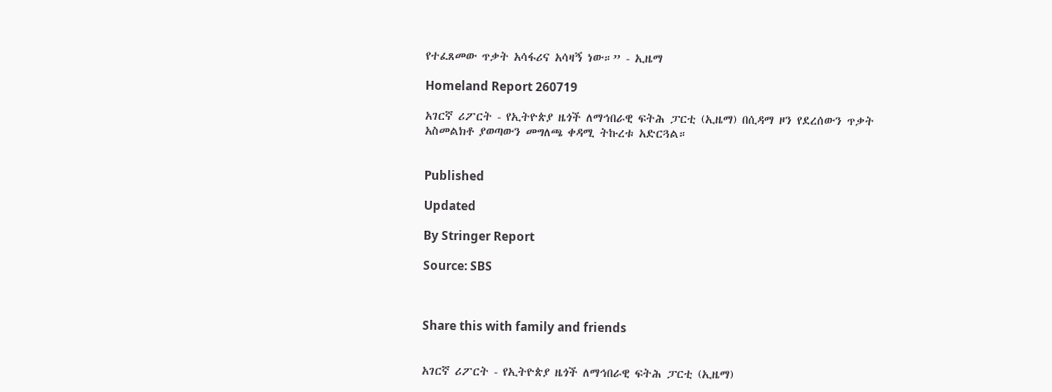የተፈጸመው ጥቃት አሳፋሪና አሳዛኝ ነው።” - ኢዜማ

Homeland Report 260719

አገርኛ ሪፖርት - የኢትዮጵያ ዜጎች ለማኅበራዊ ፍትሕ ፓርቲ (ኢዜማ) በሲዳማ ዞን የደረሰውን ጥቃት አስመልክቶ ያወጣውን መግለጫ ቀዳሚ ትኩረቱ አድርጓል።


Published

Updated

By Stringer Report

Source: SBS



Share this with family and friends


አገርኛ ሪፖርት - የኢትዮጵያ ዜጎች ለማኅበራዊ ፍትሕ ፓርቲ (ኢዜማ)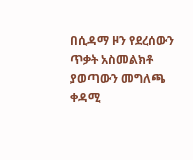በሲዳማ ዞን የደረሰውን ጥቃት አስመልክቶ ያወጣውን መግለጫ ቀዳሚ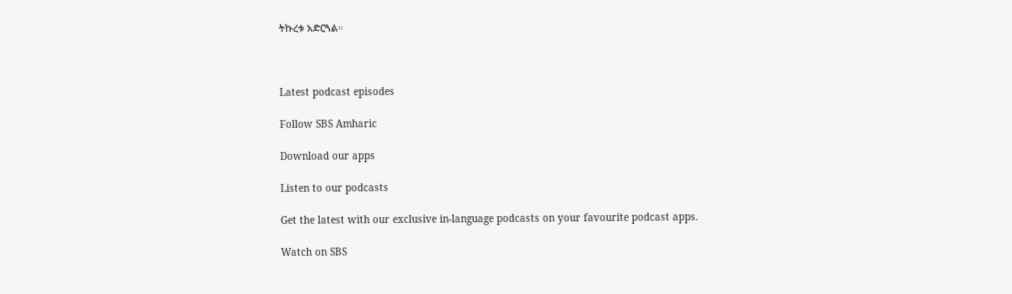ትኩረቱ አድርጓል።



Latest podcast episodes

Follow SBS Amharic

Download our apps

Listen to our podcasts

Get the latest with our exclusive in-language podcasts on your favourite podcast apps.

Watch on SBS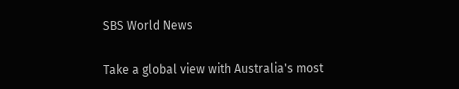SBS World News

Take a global view with Australia's most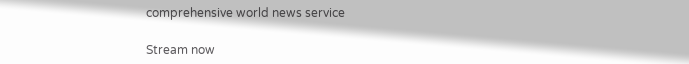comprehensive world news service

Stream now